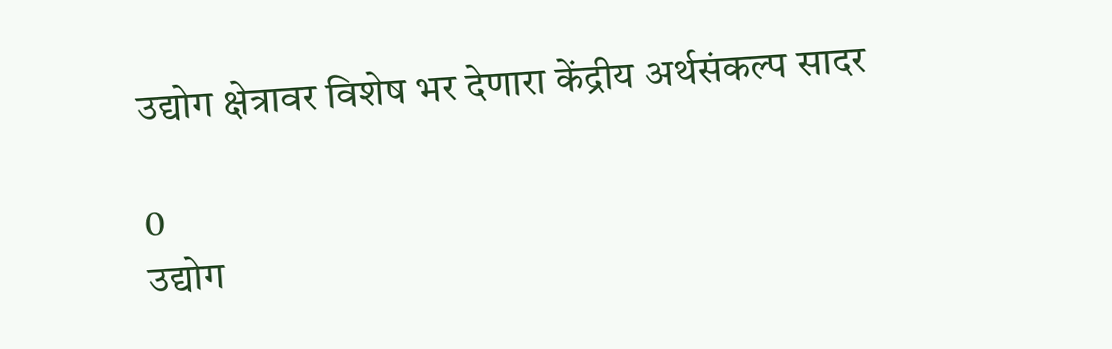उद्योग क्षेत्रावर विशेष भर देणारा केंद्रीय अर्थसंकल्प सादर

0
उद्योग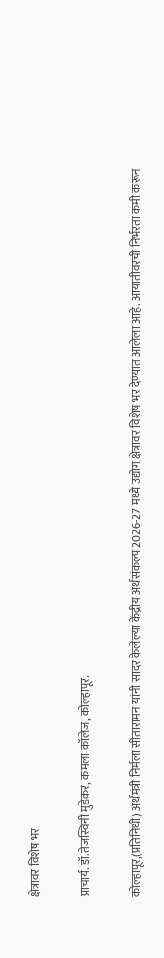क्षेत्रावर विशेष भर

प्राचार्य. डॉ.तेजस्विनी मुडेकर, कमला कॉलेज, कोल्हापूर.

कोल्हापूर,(प्रतिनिधी) अर्थमंत्री निर्मला सीतारामन यांनी सादर केलेल्या केंद्रीय अर्थसंकल्प 2026-27 मध्ये उद्योग क्षेत्रावर विशेष भर देण्यात आलेला आहे. आयातीवरची निर्भरता कमी करून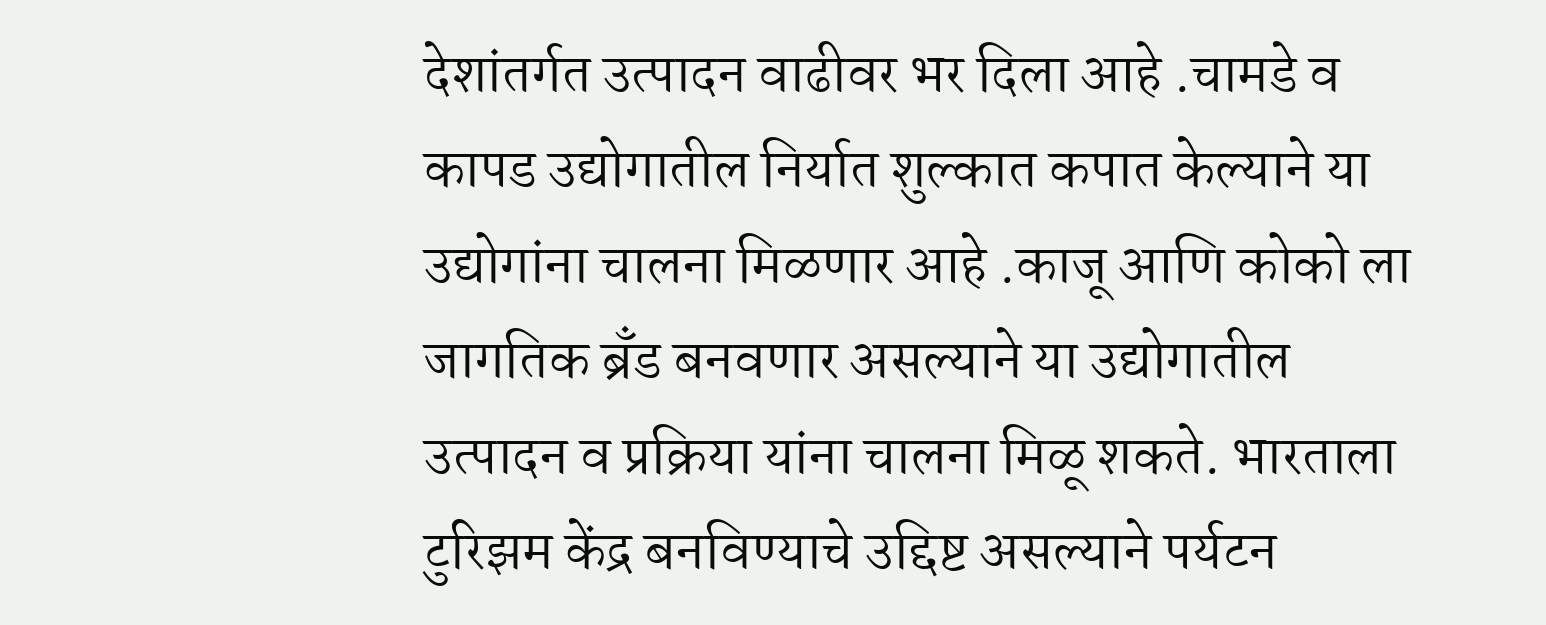देशांतर्गत उत्पादन वाढीवर भर दिला आहे .चामडे व कापड उद्योगातील निर्यात शुल्कात कपात केल्याने या उद्योगांना चालना मिळणार आहे .काजू आणि कोको ला जागतिक ब्रँड बनवणार असल्याने या उद्योगातील उत्पादन व प्रक्रिया यांना चालना मिळू शकते. भारताला टुरिझम केंद्र बनविण्याचे उद्दिष्ट असल्याने पर्यटन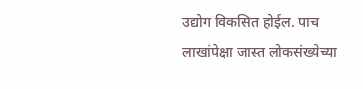उद्योग विकसित होईल. पाच लाखांपेक्षा जास्त लोकसंख्येच्या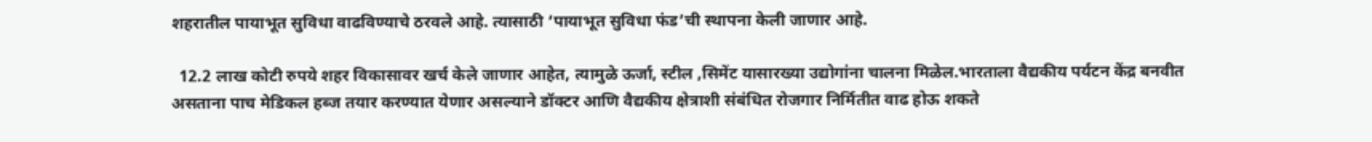शहरातील पायाभूत सुविधा वाढविण्याचे ठरवले आहे. त्यासाठी ‘पायाभूत सुविधा फंड’ची स्थापना केली जाणार आहे.

  12.2 लाख कोटी रुपये शहर विकासावर खर्च केले जाणार आहेत, त्यामुळे ऊर्जा, स्टील ,सिमेंट यासारख्या उद्योगांना चालना मिळेल.भारताला वैद्यकीय पर्यटन केंद्र बनवीत असताना पाच मेडिकल हब्ज तयार करण्यात येणार असल्याने डॉक्टर आणि वैद्यकीय क्षेत्राशी संबंधित रोजगार निर्मितीत वाढ होऊ शकते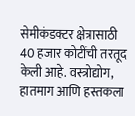सेमीकंडक्टर क्षेत्रासाठी 40 हजार कोटींची तरतूद केली आहे. वस्त्रोद्योग, हातमाग आणि हस्तकला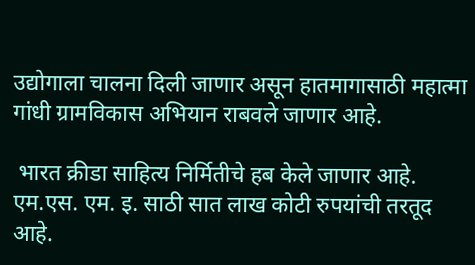उद्योगाला चालना दिली जाणार असून हातमागासाठी महात्मा गांधी ग्रामविकास अभियान राबवले जाणार आहे.

 भारत क्रीडा साहित्य निर्मितीचे हब केले जाणार आहे. एम.एस. एम. इ. साठी सात लाख कोटी रुपयांची तरतूद आहे.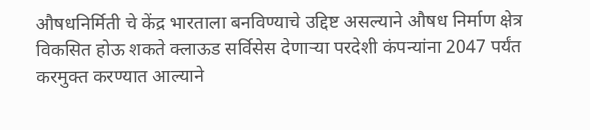औषधनिर्मिती चे केंद्र भारताला बनविण्याचे उद्दिष्ट असल्याने औषध निर्माण क्षेत्र विकसित होऊ शकते क्लाऊड सर्विसेस देणाऱ्या परदेशी कंपन्यांना 2047 पर्यंत करमुक्त करण्यात आल्याने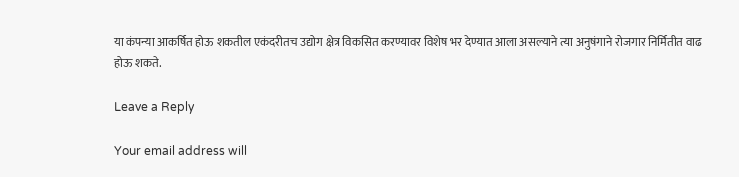या कंपन्या आकर्षित होऊ शकतील एकंदरीतच उद्योग क्षेत्र विकसित करण्यावर विशेष भर देण्यात आला असल्याने त्या अनुषंगाने रोजगार निर्मितीत वाढ होऊ शकते.

Leave a Reply

Your email address will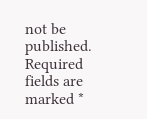not be published. Required fields are marked *